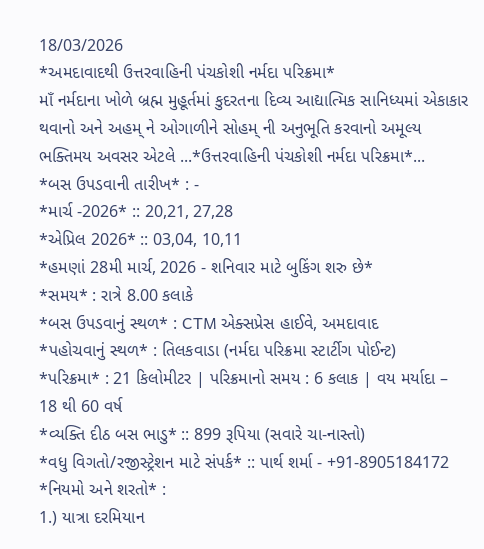18/03/2026
*અમદાવાદથી ઉત્તરવાહિની પંચકોશી નર્મદા પરિક્રમા*
માઁ નર્મદાના ખોળે બ્રહ્મ મુહૂર્તમાં કુદરતના દિવ્ય આદ્યાત્મિક સાનિધ્યમાં એકાકાર થવાનો અને અહમ્ ને ઓગાળીને સોહમ્ ની અનુભૂતિ કરવાનો અમૂલ્ય ભક્તિમય અવસર એટલે ...*ઉત્તરવાહિની પંચકોશી નર્મદા પરિક્રમા*...
*બસ ઉપડવાની તારીખ* : -
*માર્ચ -2026* :: 20,21, 27,28
*એપ્રિલ 2026* :: 03,04, 10,11
*હમણાં 28મી માર્ચ, 2026 - શનિવાર માટે બુકિંગ શરુ છે*
*સમય* : રાત્રે 8.00 કલાકે
*બસ ઉપડવાનું સ્થળ* : CTM એક્સપ્રેસ હાઈવે, અમદાવાદ
*પહોચવાનું સ્થળ* : તિલકવાડા (નર્મદા પરિક્રમા સ્ટાર્ટીગ પોઈન્ટ)
*પરિક્રમા* : 21 કિલોમીટર | પરિક્રમાનો સમય : 6 કલાક | વય મર્યાદા – 18 થી 60 વર્ષ
*વ્યક્તિ દીઠ બસ ભાડુ* :: 899 રૂપિયા (સવારે ચા-નાસ્તો)
*વધુ વિગતો/રજીસ્ટ્રેશન માટે સંપર્ક* :: પાર્થ શર્મા - +91-8905184172
*નિયમો અને શરતો* :
1.) યાત્રા દરમિયાન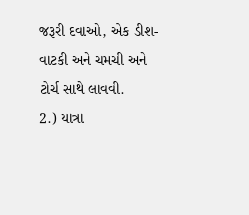જરૂરી દવાઓ, એક ડીશ- વાટકી અને ચમચી અને ટોર્ચ સાથે લાવવી.
2.) યાત્રા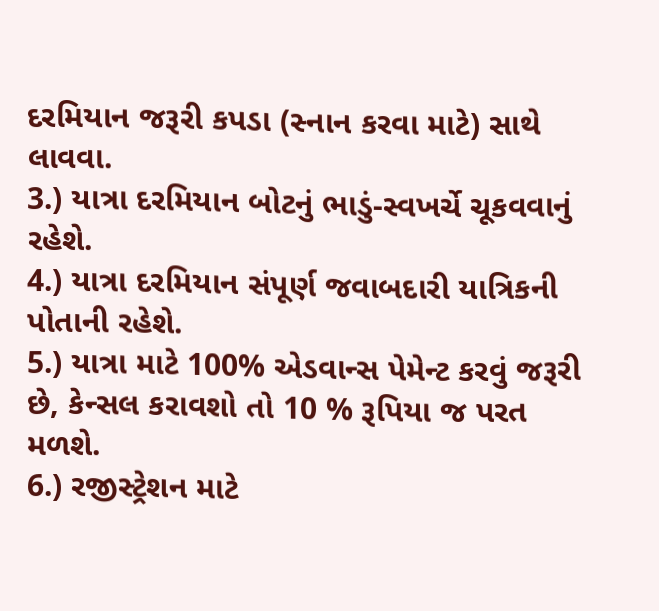દરમિયાન જરૂરી કપડા (સ્નાન કરવા માટે) સાથે લાવવા.
3.) યાત્રા દરમિયાન બોટનું ભાડું-સ્વખર્ચે ચૂકવવાનું રહેશે.
4.) યાત્રા દરમિયાન સંપૂર્ણ જવાબદારી યાત્રિકની પોતાની રહેશે.
5.) યાત્રા માટે 100% એડવાન્સ પેમેન્ટ કરવું જરૂરી છે, કેન્સલ કરાવશો તો 10 % રૂપિયા જ પરત મળશે.
6.) રજીસ્ટ્રેશન માટે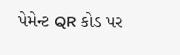પેમેન્ટ QR કોડ પર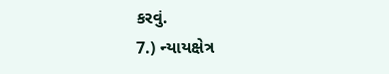કરવું.
7.) ન્યાયક્ષેત્ર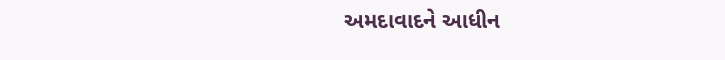અમદાવાદને આધીન